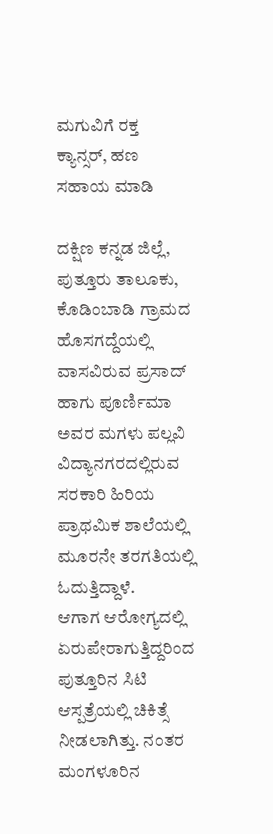ಮಗುವಿಗೆ ರಕ್ತ ಕ್ಯಾನ್ಸರ್, ಹಣ ಸಹಾಯ ಮಾಡಿ

ದಕ್ಷಿಣ ಕನ್ನಡ ಜಿಲ್ಲೆ, ಪುತ್ತೂರು ತಾಲೂಕು, ಕೊಡಿಂಬಾಡಿ ಗ್ರಾಮದ ಹೊಸಗದ್ದೆಯಲ್ಲಿ ವಾಸವಿರುವ ಪ್ರಸಾದ್ ಹಾಗು ಪೂರ್ಣಿಮಾ ಅವರ ಮಗಳು ಪಲ್ಲವಿ ವಿದ್ಯಾನಗರದಲ್ಲಿರುವ ಸರಕಾರಿ ಹಿರಿಯ ಪ್ರಾಥಮಿಕ ಶಾಲೆಯಲ್ಲಿ ಮೂರನೇ ತರಗತಿಯಲ್ಲಿ ಓದುತ್ತಿದ್ದಾಳೆ.
ಆಗಾಗ ಆರೋಗ್ಯದಲ್ಲಿ ಏರುಪೇರಾಗುತ್ತಿದ್ದರಿಂದ ಪುತ್ತೂರಿನ ಸಿಟಿ ಆಸ್ಪತ್ರೆಯಲ್ಲಿ ಚಿಕಿತ್ಸೆ ನೀಡಲಾಗಿತ್ತು. ನಂತರ ಮಂಗಳೂರಿನ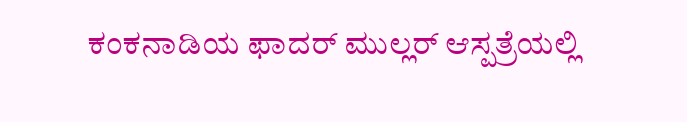ಕಂಕನಾಡಿಯ ಫಾದರ್ ಮುಲ್ಲರ್ ಆಸ್ಪತ್ರೆಯಲ್ಲಿ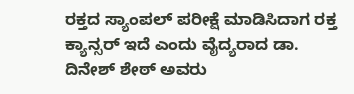ರಕ್ತದ ಸ್ಯಾಂಪಲ್ ಪರೀಕ್ಷೆ ಮಾಡಿಸಿದಾಗ ರಕ್ತ ಕ್ಯಾನ್ಸರ್ ಇದೆ ಎಂದು ವೈದ್ಯರಾದ ಡಾ. ದಿನೇಶ್ ಶೇಠ್ ಅವರು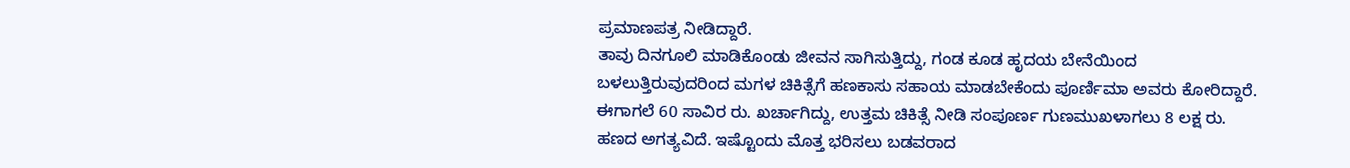ಪ್ರಮಾಣಪತ್ರ ನೀಡಿದ್ದಾರೆ.
ತಾವು ದಿನಗೂಲಿ ಮಾಡಿಕೊಂಡು ಜೀವನ ಸಾಗಿಸುತ್ತಿದ್ದು, ಗಂಡ ಕೂಡ ಹೃದಯ ಬೇನೆಯಿಂದ ಬಳಲುತ್ತಿರುವುದರಿಂದ ಮಗಳ ಚಿಕಿತ್ಸೆಗೆ ಹಣಕಾಸು ಸಹಾಯ ಮಾಡಬೇಕೆಂದು ಪೂರ್ಣಿಮಾ ಅವರು ಕೋರಿದ್ದಾರೆ. ಈಗಾಗಲೆ 60 ಸಾವಿರ ರು. ಖರ್ಚಾಗಿದ್ದು, ಉತ್ತಮ ಚಿಕಿತ್ಸೆ ನೀಡಿ ಸಂಪೂರ್ಣ ಗುಣಮುಖಳಾಗಲು 8 ಲಕ್ಷ ರು. ಹಣದ ಅಗತ್ಯವಿದೆ. ಇಷ್ಟೊಂದು ಮೊತ್ತ ಭರಿಸಲು ಬಡವರಾದ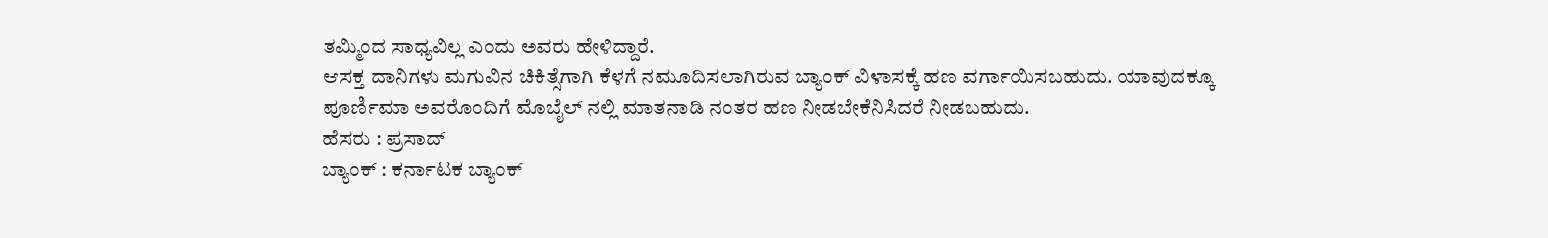ತಮ್ಮಿಂದ ಸಾಧ್ಯವಿಲ್ಲ ಎಂದು ಅವರು ಹೇಳಿದ್ದಾರೆ.
ಆಸಕ್ತ ದಾನಿಗಳು ಮಗುವಿನ ಚಿಕಿತ್ಸೆಗಾಗಿ ಕೆಳಗೆ ನಮೂದಿಸಲಾಗಿರುವ ಬ್ಯಾಂಕ್ ವಿಳಾಸಕ್ಕೆ ಹಣ ವರ್ಗಾಯಿಸಬಹುದು. ಯಾವುದಕ್ಕೂ ಪೂರ್ಣಿಮಾ ಅವರೊಂದಿಗೆ ಮೊಬೈಲ್ ನಲ್ಲಿ ಮಾತನಾಡಿ ನಂತರ ಹಣ ನೀಡಬೇಕೆನಿಸಿದರೆ ನೀಡಬಹುದು.
ಹೆಸರು : ಪ್ರಸಾದ್
ಬ್ಯಾಂಕ್ : ಕರ್ನಾಟಕ ಬ್ಯಾಂಕ್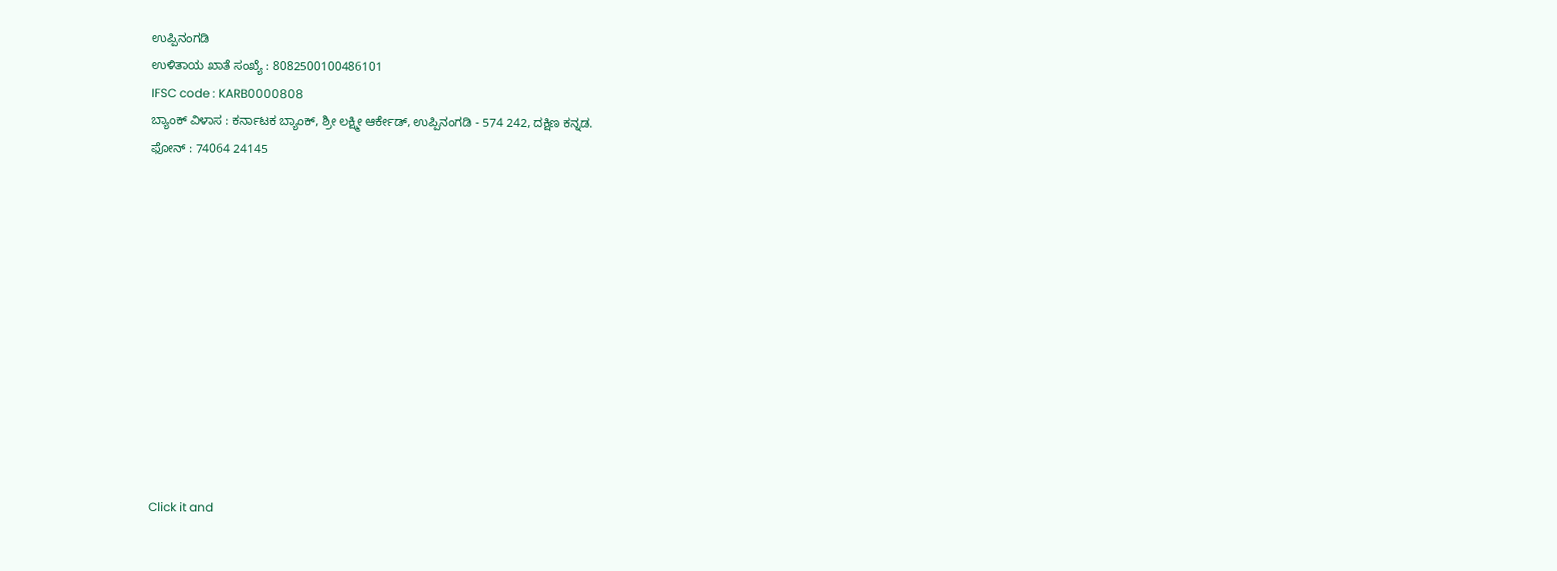ಉಪ್ಪಿನಂಗಡಿ
ಉಳಿತಾಯ ಖಾತೆ ಸಂಖ್ಯೆ : 8082500100486101
IFSC code : KARB0000808
ಬ್ಯಾಂಕ್ ವಿಳಾಸ : ಕರ್ನಾಟಕ ಬ್ಯಾಂಕ್, ಶ್ರೀ ಲಕ್ಷ್ಮೀ ಆರ್ಕೇಡ್, ಉಪ್ಪಿನಂಗಡಿ - 574 242, ದಕ್ಷಿಣ ಕನ್ನಡ.
ಫೋನ್ : 74064 24145












Click it and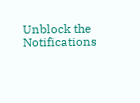Unblock the Notifications